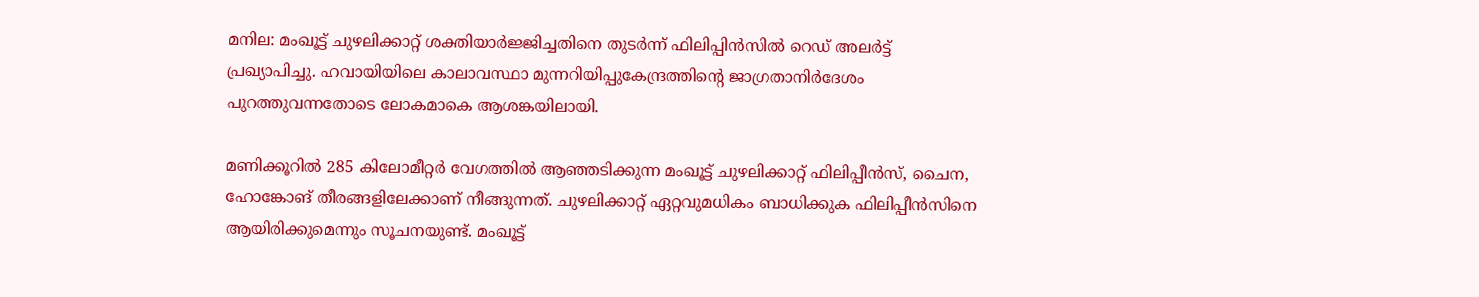മനില: മംഖൂട്ട് ചുഴലിക്കാറ്റ് ശക്തിയാര്‍ജ്ജിച്ചതിനെ തുടര്‍ന്ന് ഫിലിപ്പിന്‍സില്‍ റെഡ് അലര്‍ട്ട് പ്രഖ്യാപിച്ചു. ഹവായിയിലെ കാലാവസ്ഥാ മുന്നറിയിപ്പുകേന്ദ്രത്തിന്റെ ജാഗ്രതാനിര്‍ദേശം പുറത്തുവന്നതോടെ ലോകമാകെ ആശങ്കയിലായി.

മണിക്കൂറില്‍ 285 കിലോമീറ്റര്‍ വേഗത്തില്‍ ആഞ്ഞടിക്കുന്ന മംഖൂട്ട് ചുഴലിക്കാറ്റ് ഫിലിപ്പീന്‍സ്, ചൈന, ഹോങ്കോങ് തീരങ്ങളിലേക്കാണ് നീങ്ങുന്നത്. ചുഴലിക്കാറ്റ് ഏറ്റവുമധികം ബാധിക്കുക ഫിലിപ്പീന്‍സിനെ ആയിരിക്കുമെന്നും സൂചനയുണ്ട്. മംഖൂട്ട്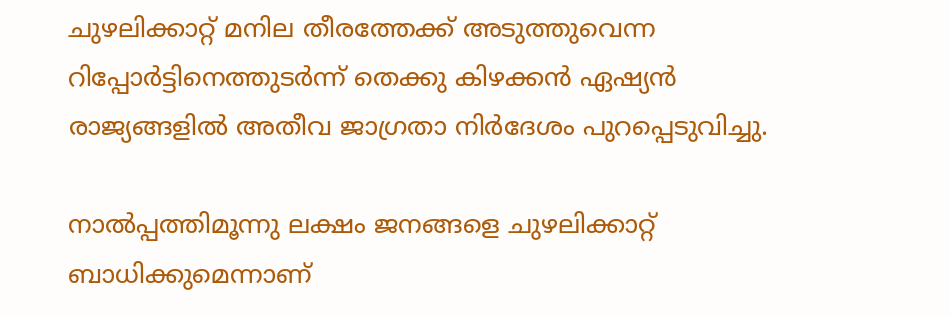ചുഴലിക്കാറ്റ് മനില തീരത്തേക്ക് അടുത്തുവെന്ന റിപ്പോര്‍ട്ടിനെത്തുടര്‍ന്ന് തെക്കു കിഴക്കന്‍ ഏഷ്യന്‍ രാജ്യങ്ങളില്‍ അതീവ ജാഗ്രതാ നിര്‍ദേശം പുറപ്പെടുവിച്ചു.

നാല്‍പ്പത്തിമൂന്നു ലക്ഷം ജനങ്ങളെ ചുഴലിക്കാറ്റ് ബാധിക്കുമെന്നാണ്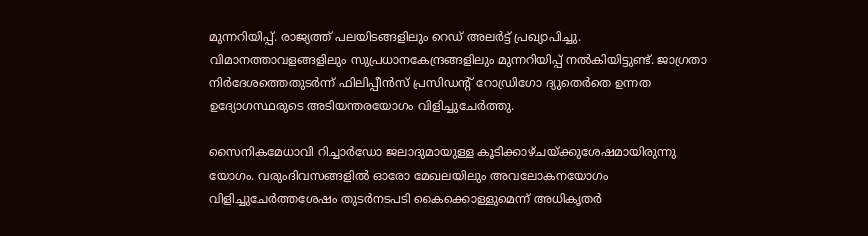മുന്നറിയിപ്പ്. രാജ്യത്ത് പലയിടങ്ങളിലും റെഡ് അലര്‍ട്ട് പ്രഖ്യാപിച്ചു. വിമാനത്താവളങ്ങളിലും സുപ്രധാനകേന്ദ്രങ്ങളിലും മുന്നറിയിപ്പ് നല്‍കിയിട്ടുണ്ട്. ജാഗ്രതാ നിര്‍ദേശത്തെതുടര്‍ന്ന് ഫിലിപ്പീന്‍സ് പ്രസിഡന്റ് റോഡ്രിഗോ ദ്യുതെര്‍തെ ഉന്നത ഉദ്യോഗസ്ഥരുടെ അടിയന്തരയോഗം വിളിച്ചുചേര്‍ത്തു.

സൈനികമേധാവി റിച്ചാര്‍ഡോ ജലാദുമായുള്ള കൂടിക്കാഴ്ചയ്ക്കുശേഷമായിരുന്നു യോഗം. വരുംദിവസങ്ങളില്‍ ഓരോ മേഖലയിലും അവലോകനയോഗം വിളിച്ചുചേര്‍ത്തശേഷം തുടര്‍നടപടി കൈക്കൊള്ളുമെന്ന് അധികൃതര്‍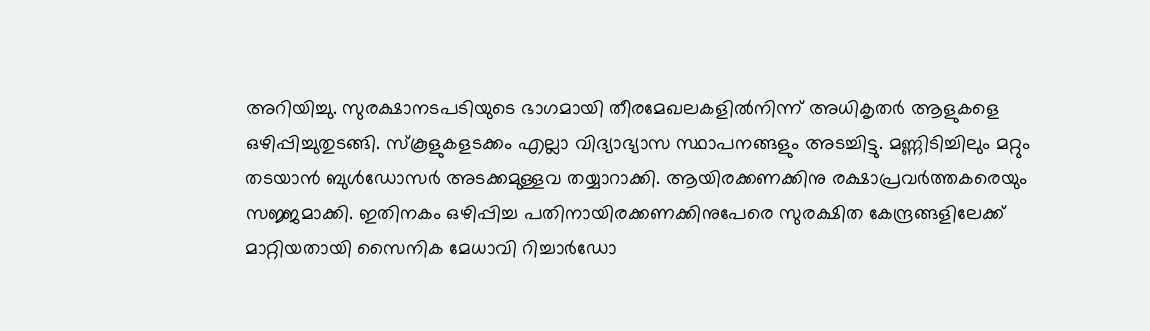അറിയിച്ചു. സുരക്ഷാനടപടിയുടെ ഭാഗമായി തീരമേഖലകളില്‍നിന്ന് അധികൃതര്‍ ആളുകളെ ഒഴിപ്പിച്ചുതുടങ്ങി. സ്‌കൂളുകളടക്കം എല്ലാ വിദ്യാഭ്യാസ സ്ഥാപനങ്ങളും അടച്ചിട്ടു. മണ്ണിടിച്ചിലും മറ്റും തടയാന്‍ ബുള്‍ഡോസര്‍ അടക്കമുള്ളവ തയ്യാറാക്കി. ആയിരക്കണക്കിനു രക്ഷാപ്രവര്‍ത്തകരെയും സജ്ജമാക്കി. ഇതിനകം ഒഴിപ്പിച്ച പതിനായിരക്കണക്കിനുപേരെ സുരക്ഷിത കേന്ദ്രങ്ങളിലേക്ക് മാറ്റിയതായി സൈനിക മേധാവി റിച്ചാര്‍ഡോ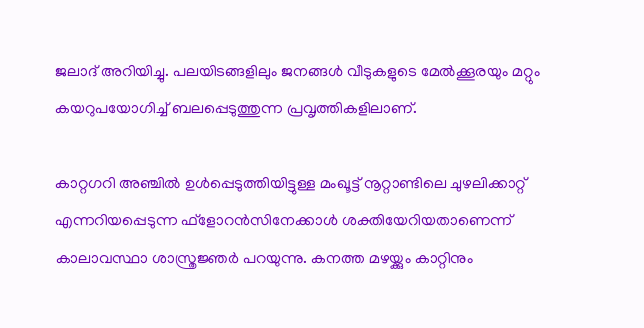ജലാദ് അറിയിച്ചു. പലയിടങ്ങളിലും ജനങ്ങള്‍ വീടുകളുടെ മേല്‍ക്കൂരയും മറ്റും കയറുപയോഗിച്ച് ബലപ്പെടുത്തുന്ന പ്രവൃത്തികളിലാണ്.

കാറ്റഗറി അഞ്ചില്‍ ഉള്‍പ്പെടുത്തിയിട്ടുള്ള മംഖൂട്ട് നൂറ്റാണ്ടിലെ ചുഴലിക്കാറ്റ് എന്നറിയപ്പെടുന്ന ഫ്‌ളോറന്‍സിനേക്കാള്‍ ശക്തിയേറിയതാണെന്ന് കാലാവസ്ഥാ ശാസ്ത്രജ്ഞര്‍ പറയുന്നു. കനത്ത മഴയ്ക്കും കാറ്റിനും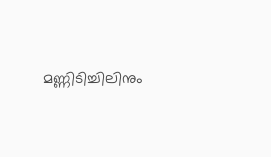മണ്ണിടിച്ചിലിനും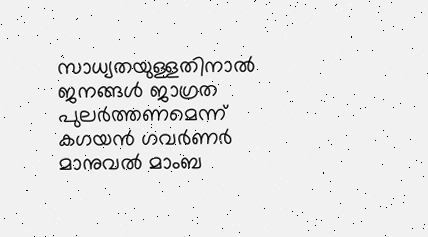സാധ്യതയുള്ളതിനാല്‍ ജനങ്ങള്‍ ജാഗ്രത പുലര്‍ത്തണമെന്ന് കഗയന്‍ ഗവര്‍ണര്‍ മാനുവല്‍ മാംബ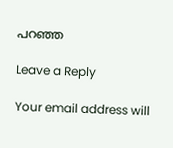പറഞ്ഞ

Leave a Reply

Your email address will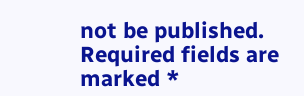not be published. Required fields are marked *